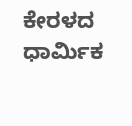ಕೇರಳದ ಧಾರ್ಮಿಕ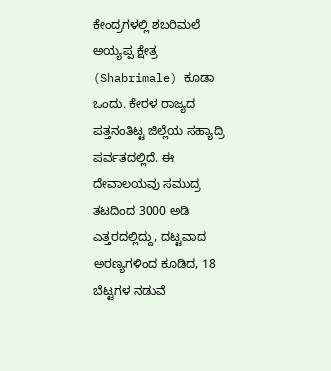ಕೇಂದ್ರಗಳಲ್ಲಿ ಶಬರಿಮಲೆ ಅಯ್ಯಪ್ಪ ಕ್ಷೇತ್ರ (Shabrimale) ಕೂಡಾ ಒಂದು. ಕೇರಳ ರಾಜ್ಯದ ಪತ್ತನಂತಿಟ್ಟ ಜಿಲ್ಲೆಯ ಸಹ್ಯಾದ್ರಿ ಪರ್ವತದಲ್ಲಿದೆ. ಈ ದೇವಾಲಯವು ಸಮುದ್ರ ತಟದಿಂದ 3000 ಅಡಿ ಎತ್ತರದಲ್ಲಿದ್ದು, ದಟ್ಟವಾದ ಅರಣ್ಯಗಳಿಂದ ಕೂಡಿದ, 18 ಬೆಟ್ಟಗಳ ನಡುವೆ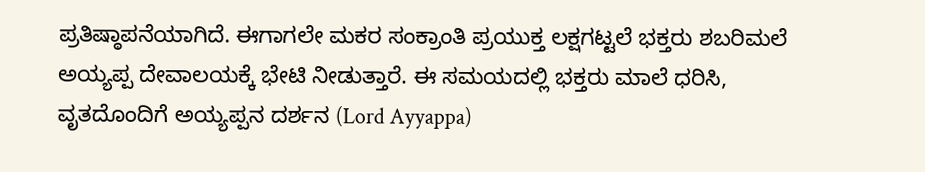ಪ್ರತಿಷ್ಠಾಪನೆಯಾಗಿದೆ. ಈಗಾಗಲೇ ಮಕರ ಸಂಕ್ರಾಂತಿ ಪ್ರಯುಕ್ತ ಲಕ್ಷಗಟ್ಟಲೆ ಭಕ್ತರು ಶಬರಿಮಲೆ ಅಯ್ಯಪ್ಪ ದೇವಾಲಯಕ್ಕೆ ಭೇಟಿ ನೀಡುತ್ತಾರೆ. ಈ ಸಮಯದಲ್ಲಿ ಭಕ್ತರು ಮಾಲೆ ಧರಿಸಿ, ವೃತದೊಂದಿಗೆ ಅಯ್ಯಪ್ಪನ ದರ್ಶನ (Lord Ayyappa)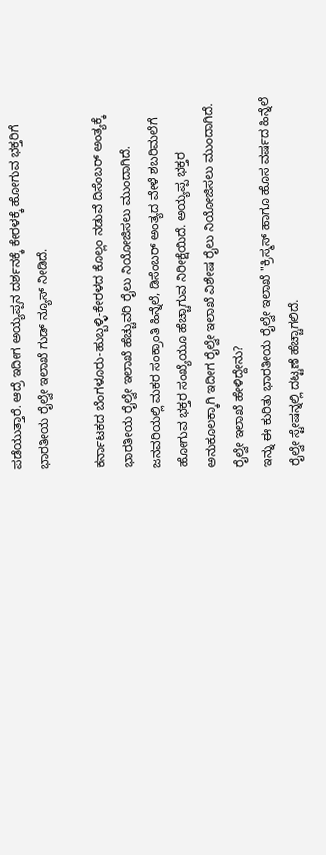ಪಡೆಯುತ್ತಾರೆ. ಆದ್ರೆ ಇದೀಗ ಅಯ್ಯಪ್ಪನ ದರ್ಶನಕ್ಕೆ ಕೇರಳಕ್ಕೆ ಹೋಗುವ ಭಕ್ತರಿಗೆ ಭಾರತೀಯ ರೈಲ್ವೇ ಇಲಾಖೆ ಗುಡ್ ನ್ಯೂಸ್ ನೀಡಿದೆ.

ಕರ್ನಾಟಕದ ಬೆಂಗಳೂರು-ಹುಬ್ಬಳ್ಳಿ-ಕೇರಳದ ಕೊಲ್ಲಂ ನಡುವೆ ದಿಸೆಂಬರ್ ಅಂತ್ಯಕ್ಕೆ ಭಾರತೀಯ ರೈಲ್ವೇ ಇಲಾಖೆ ಹೆಚ್ಚುವರಿ ರೈಲು ನಿಯೋಜಿಸಲು ಮುಂದಾಗಿದೆ. ಜನವರಿಯಲ್ಲಿ ಮಕರ ಸಂಕ್ರಾಂತಿ ಹಿನ್ನೆಲೆ, ಡಿಸೆಂಬರ್ ಅಂತ್ಯದ ವೇಳೆ ಶಬರಿಮಲೆಗೆ ಹೋಗುವ ಭಕ್ತರ ಸಂಖ್ಯೆಯೂ ಹೆಚ್ಚಾಗುವ ನಿರೀಕ್ಷೆಯಿದೆ. ಅಯ್ಯಪ್ಪ ಭಕ್ತರ ಅನುಕೂಲಕ್ಕಾಗಿ ಇದೀಗ ರೈಲ್ವೇ ಇಲಾಖೆ ವಿಶೇಷ ರೈಲು ನಿಯೋಜಿಸಲು ಮುಂದಾಗಿದೆ.
ರೈಲ್ವೇ ಇಲಾಖೆ ಹೇಳಿದ್ದೇನು?
ಇನ್ನು ಈ ಕುರಿತು ಭಾರತೀಯ ರೈಲ್ವೇ ಇಲಾಖೆ "ಕ್ರಿಸ್ಮಸ್ ಹಾಗೂ ಹೊಸ ವರ್ಷದ ಹಿನ್ನೆಲೆ ರೈಲ್ವೇ ಸ್ಟೇಷನ್ನಲ್ಲಿ ದಟ್ಟಣೆ ಹೆಚ್ಚಾಗಲಿದೆ.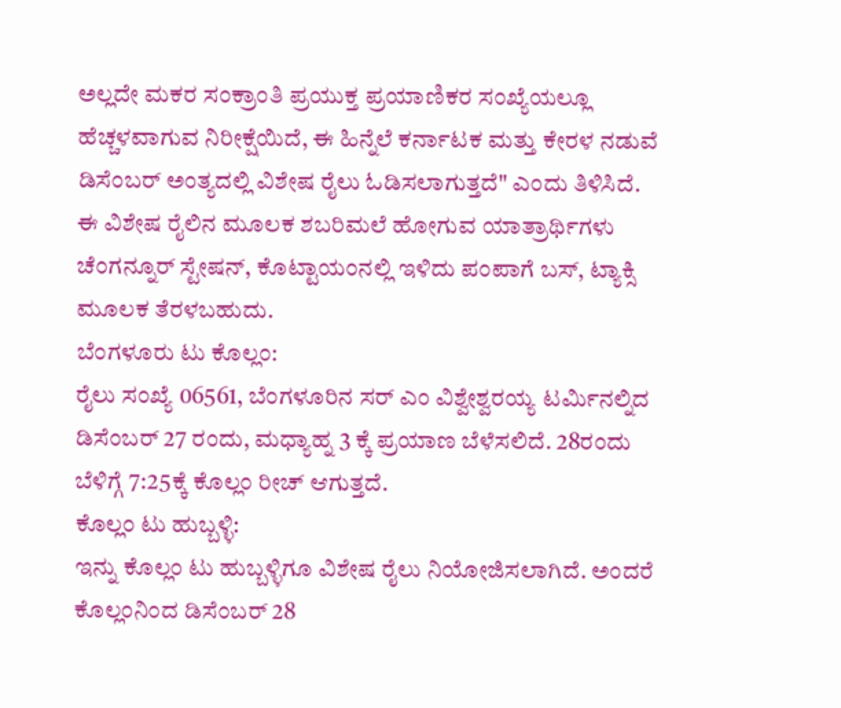ಅಲ್ಲದೇ ಮಕರ ಸಂಕ್ರಾಂತಿ ಪ್ರಯುಕ್ತ ಪ್ರಯಾಣಿಕರ ಸಂಖ್ಯೆಯಲ್ಲೂ ಹೆಚ್ಚಳವಾಗುವ ನಿರೀಕ್ಷೆಯಿದೆ, ಈ ಹಿನ್ನೆಲೆ ಕರ್ನಾಟಕ ಮತ್ತು ಕೇರಳ ನಡುವೆ ಡಿಸೆಂಬರ್ ಅಂತ್ಯದಲ್ಲಿ ವಿಶೇಷ ರೈಲು ಓಡಿಸಲಾಗುತ್ತದೆ" ಎಂದು ತಿಳಿಸಿದೆ. ಈ ವಿಶೇಷ ರೈಲಿನ ಮೂಲಕ ಶಬರಿಮಲೆ ಹೋಗುವ ಯಾತ್ರಾರ್ಥಿಗಳು ಚೆಂಗನ್ನೂರ್ ಸ್ಟೇಷನ್, ಕೊಟ್ಟಾಯಂನಲ್ಲಿ ಇಳಿದು ಪಂಪಾಗೆ ಬಸ್, ಟ್ಯಾಕ್ಸಿ ಮೂಲಕ ತೆರಳಬಹುದು.
ಬೆಂಗಳೂರು ಟು ಕೊಲ್ಲಂ:
ರೈಲು ಸಂಖ್ಯೆ 06561, ಬೆಂಗಳೂರಿನ ಸರ್ ಎಂ ವಿಶ್ವೇಶ್ವರಯ್ಯ ಟರ್ಮಿನಲ್ನಿದ ಡಿಸೆಂಬರ್ 27 ರಂದು, ಮಧ್ಯಾಹ್ನ 3 ಕ್ಕೆ ಪ್ರಯಾಣ ಬೆಳೆಸಲಿದೆ. 28ರಂದು ಬೆಳಿಗ್ಗೆ 7:25ಕ್ಕೆ ಕೊಲ್ಲಂ ರೀಚ್ ಆಗುತ್ತದೆ.
ಕೊಲ್ಲಂ ಟು ಹುಬ್ಬಳ್ಳಿ:
ಇನ್ನು ಕೊಲ್ಲಂ ಟು ಹುಬ್ಬಳ್ಳಿಗೂ ವಿಶೇಷ ರೈಲು ನಿಯೋಜಿಸಲಾಗಿದೆ. ಅಂದರೆ ಕೊಲ್ಲಂನಿಂದ ಡಿಸೆಂಬರ್ 28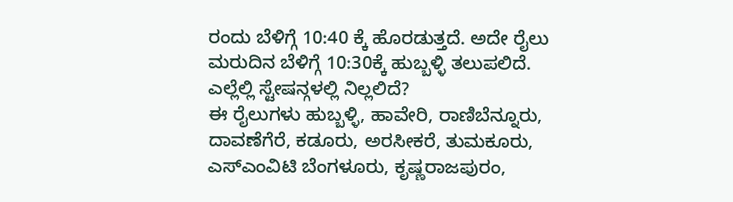ರಂದು ಬೆಳಿಗ್ಗೆ 10:40 ಕ್ಕೆ ಹೊರಡುತ್ತದೆ. ಅದೇ ರೈಲು ಮರುದಿನ ಬೆಳಿಗ್ಗೆ 10:30ಕ್ಕೆ ಹುಬ್ಬಳ್ಳಿ ತಲುಪಲಿದೆ.
ಎಲ್ಲೆಲ್ಲಿ ಸ್ಟೇಷನ್ಗಳಲ್ಲಿ ನಿಲ್ಲಲಿದೆ?
ಈ ರೈಲುಗಳು ಹುಬ್ಬಳ್ಳಿ, ಹಾವೇರಿ, ರಾಣಿಬೆನ್ನೂರು, ದಾವಣೆಗೆರೆ, ಕಡೂರು, ಅರಸೀಕರೆ, ತುಮಕೂರು, ಎಸ್ಎಂವಿಟಿ ಬೆಂಗಳೂರು, ಕೃಷ್ಣರಾಜಪುರಂ,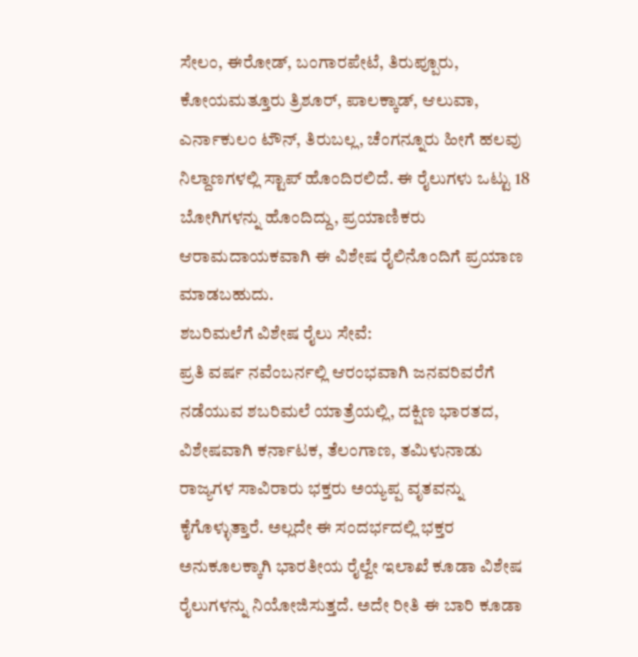ಸೇಲಂ, ಈರೋಡ್, ಬಂಗಾರಪೇಟೆ, ತಿರುಪ್ಪೂರು, ಕೋಯಮತ್ತೂರು ತ್ರಿಶೂರ್, ಪಾಲಕ್ಕಾಡ್, ಆಲುವಾ, ಎರ್ನಾಕುಲಂ ಟೌನ್, ತಿರುಬಲ್ಲ, ಚೆಂಗನ್ನೂರು ಹೀಗೆ ಹಲವು ನಿಲ್ದಾಣಗಳಲ್ಲಿ ಸ್ಟಾಪ್ ಹೊಂದಿರಲಿದೆ. ಈ ರೈಲುಗಳು ಒಟ್ಟು 18 ಬೋಗಿಗಳನ್ನು ಹೊಂದಿದ್ದು, ಪ್ರಯಾಣಿಕರು ಆರಾಮದಾಯಕವಾಗಿ ಈ ವಿಶೇಷ ರೈಲಿನೊಂದಿಗೆ ಪ್ರಯಾಣ ಮಾಡಬಹುದು.
ಶಬರಿಮಲೆಗೆ ವಿಶೇಷ ರೈಲು ಸೇವೆ:
ಪ್ರತಿ ವರ್ಷ ನವೆಂಬರ್ನಲ್ಲಿ ಆರಂಭವಾಗಿ ಜನವರಿವರೆಗೆ ನಡೆಯುವ ಶಬರಿಮಲೆ ಯಾತ್ರೆಯಲ್ಲಿ, ದಕ್ಷಿಣ ಭಾರತದ, ವಿಶೇಷವಾಗಿ ಕರ್ನಾಟಕ, ತೆಲಂಗಾಣ, ತಮಿಳುನಾಡು ರಾಜ್ಯಗಳ ಸಾವಿರಾರು ಭಕ್ತರು ಅಯ್ಯಪ್ಪ ವೃತವನ್ನು ಕೈಗೊಳ್ಳುತ್ತಾರೆ. ಅಲ್ಲದೇ ಈ ಸಂದರ್ಭದಲ್ಲಿ ಭಕ್ತರ ಅನುಕೂಲಕ್ಕಾಗಿ ಭಾರತೀಯ ರೈಲ್ವೇ ಇಲಾಖೆ ಕೂಡಾ ವಿಶೇಷ ರೈಲುಗಳನ್ನು ನಿಯೋಜಿಸುತ್ತದೆ. ಅದೇ ರೀತಿ ಈ ಬಾರಿ ಕೂಡಾ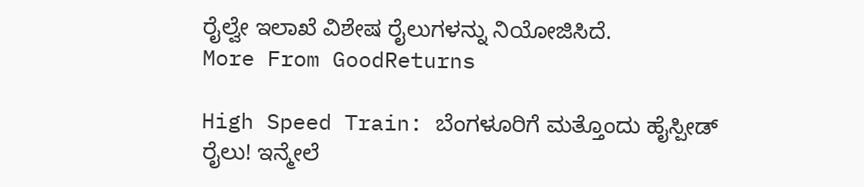ರೈಲ್ವೇ ಇಲಾಖೆ ವಿಶೇಷ ರೈಲುಗಳನ್ನು ನಿಯೋಜಿಸಿದೆ.
More From GoodReturns

High Speed Train: ಬೆಂಗಳೂರಿಗೆ ಮತ್ತೊಂದು ಹೈಸ್ಪೀಡ್ ರೈಲು! ಇನ್ಮೇಲೆ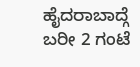ಹೈದರಾಬಾದ್ಗೆ ಬರೀ 2 ಗಂಟೆ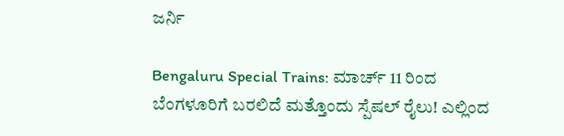ಜರ್ನಿ

Bengaluru Special Trains: ಮಾರ್ಚ್ 11 ರಿಂದ ಬೆಂಗಳೂರಿಗೆ ಬರಲಿದೆ ಮತ್ತೊಂದು ಸ್ಪೆಷಲ್ ರೈಲು! ಎಲ್ಲಿಂದ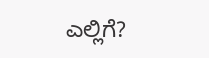ಎಲ್ಲಿಗೆ?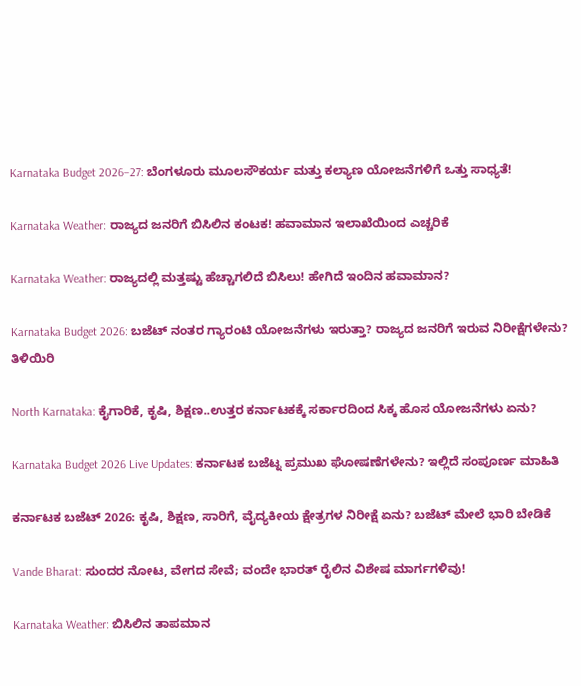Karnataka Budget 2026–27: ಬೆಂಗಳೂರು ಮೂಲಸೌಕರ್ಯ ಮತ್ತು ಕಲ್ಯಾಣ ಯೋಜನೆಗಳಿಗೆ ಒತ್ತು ಸಾಧ್ಯತೆ!

Karnataka Weather: ರಾಜ್ಯದ ಜನರಿಗೆ ಬಿಸಿಲಿನ ಕಂಟಕ! ಹವಾಮಾನ ಇಲಾಖೆಯಿಂದ ಎಚ್ಚರಿಕೆ

Karnataka Weather: ರಾಜ್ಯದಲ್ಲಿ ಮತ್ತಷ್ಟು ಹೆಚ್ಚಾಗಲಿದೆ ಬಿಸಿಲು! ಹೇಗಿದೆ ಇಂದಿನ ಹವಾಮಾನ?

Karnataka Budget 2026: ಬಜೆಟ್ ನಂತರ ಗ್ಯಾರಂಟಿ ಯೋಜನೆಗಳು ಇರುತ್ತಾ? ರಾಜ್ಯದ ಜನರಿಗೆ ಇರುವ ನಿರೀಕ್ಷೆಗಳೇನು? ತಿಳಿಯಿರಿ

North Karnataka: ಕೈಗಾರಿಕೆ, ಕೃಷಿ, ಶಿಕ್ಷಣ..ಉತ್ತರ ಕರ್ನಾಟಕಕ್ಕೆ ಸರ್ಕಾರದಿಂದ ಸಿಕ್ಕ ಹೊಸ ಯೋಜನೆಗಳು ಏನು?

Karnataka Budget 2026 Live Updates: ಕರ್ನಾಟಕ ಬಜೆಟ್ನ ಪ್ರಮುಖ ಘೋಷಣೆಗಳೇನು? ಇಲ್ಲಿದೆ ಸಂಪೂರ್ಣ ಮಾಹಿತಿ

ಕರ್ನಾಟಕ ಬಜೆಟ್ 2026: ಕೃಷಿ, ಶಿಕ್ಷಣ, ಸಾರಿಗೆ, ವೈದ್ಯಕೀಯ ಕ್ಷೇತ್ರಗಳ ನಿರೀಕ್ಷೆ ಏನು? ಬಜೆಟ್ ಮೇಲೆ ಭಾರಿ ಬೇಡಿಕೆ

Vande Bharat: ಸುಂದರ ನೋಟ, ವೇಗದ ಸೇವೆ; ವಂದೇ ಭಾರತ್ ರೈಲಿನ ವಿಶೇಷ ಮಾರ್ಗಗಳಿವು!

Karnataka Weather: ಬಿಸಿಲಿನ ತಾಪಮಾನ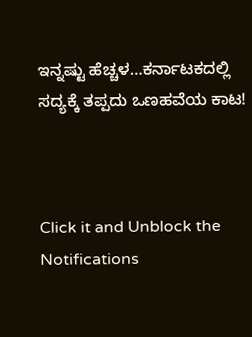ಇನ್ನಷ್ಟು ಹೆಚ್ಚಳ…ಕರ್ನಾಟಕದಲ್ಲಿ ಸದ್ಯಕ್ಕೆ ತಪ್ಪದು ಒಣಹವೆಯ ಕಾಟ!



Click it and Unblock the Notifications